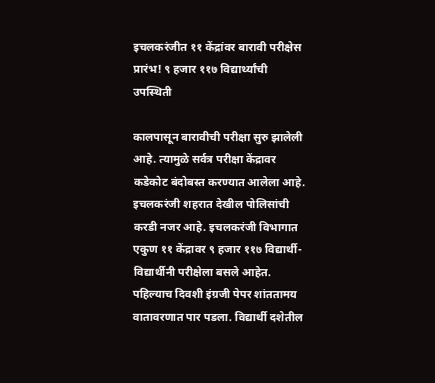इचलकरंजीत ११ केंद्रांवर बारावी परीक्षेस प्रारंभ! ९ हजार ११७ विद्यार्थ्यांची उपस्थिती

कालपासून बारावीची परीक्षा सुरु झालेली आहे. त्यामुळे सर्वत्र परीक्षा केंद्रावर कडेकोट बंदोबस्त करण्यात आलेला आहे. इचलकरंजी शहरात देखील पोलिसांची करडी नजर आहे. इचलकरंजी विभागात एकुण ११ केंद्रावर ९ हजार ११७ विद्यार्थी-विद्यार्थीनी परीक्षेला बसले आहेत. पहिल्याच दिवशी इंग्रजी पेपर शांततामय वातावरणात पार पडला. विद्यार्थी दशेतील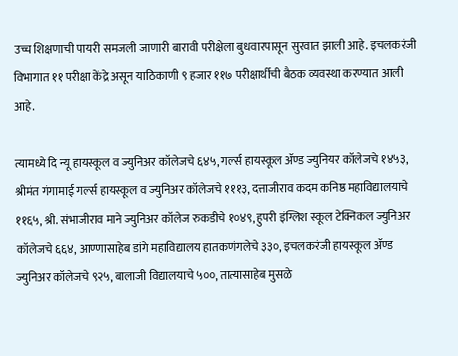उच्च शिक्षणाची पायरी समजली जाणारी बारावी परीक्षेला बुधवारपासून सुरवात झाली आहे. इचलकरंजी विभागात ११ परीक्षा केंद्रे असून याठिकाणी ९ हजार ११७ परीक्षार्थीची बैठक व्यवस्था करण्यात आली आहे.

त्यामध्ये दि न्यू हायस्कूल व ज्युनिअर कॉलेजचे ६४५, गर्ल्स हायस्कूल ॲण्ड ज्युनियर कॉलेजचे १४५३, श्रीमंत गंगामाई गर्ल्स हायस्कूल व ज्युनिअर कॉलेजचे १११३, दत्ताजीराव कदम कनिष्ठ महाविद्यालयाचे ११६५, श्री. संभाजीराव माने ज्युनिअर कॉलेज रुकडीचे १०४९, हुपरी इंग्लिश स्कूल टेक्निकल ज्युनिअर कॉलेजचे ६६४, आण्णासाहेब डांगे महाविद्यालय हातकणंगलेचे ३३०, इचलकरंजी हायस्कूल ॲण्ड ज्युनिअर कॉलेजचे ९२५, बालाजी विद्यालयाचे ५००, तात्यासाहेब मुसळे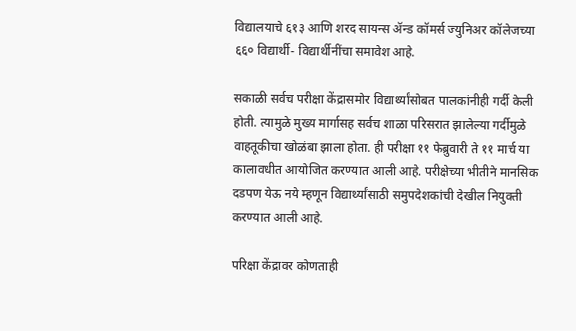विद्यालयाचे ६१३ आणि शरद सायन्स ॲन्ड कॉमर्स ज्युनिअर कॉलेजच्या ६६० विद्यार्थी- विद्यार्थीनींचा समावेश आहे.

सकाळी सर्वच परीक्षा केंद्रासमोर विद्यार्थ्यांसोबत पालकांनीही गर्दी केली होती. त्यामुळे मुख्य मार्गासह सर्वच शाळा परिसरात झालेल्या गर्दीमुळे वाहतूकीचा खोळंबा झाला होता. ही परीक्षा ११ फेब्रुवारी ते ११ मार्च या कालावधीत आयोजित करण्यात आली आहे. परीक्षेच्या भीतीने मानसिक दडपण येऊ नये म्हणून विद्यार्थ्यांसाठी समुपदेशकांची देखील नियुक्ती करण्यात आली आहे.

परिक्षा केंद्रावर कोणताही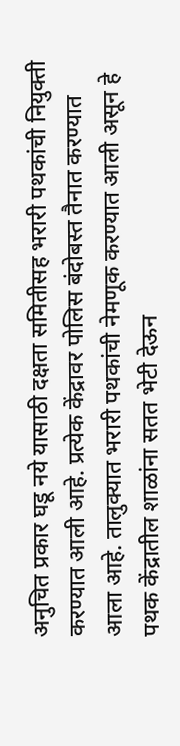अनुचित प्रकार घडू नये यासाठी दक्षता समितीसह भरारी पथकांची नियुक्ती करण्यात आली आहे. प्रत्येक केंद्रावर पोलिस बंदोबस्त तैनात करण्यात आला आहे. तालुक्यात भरारी पथकांची नेमणूक करण्यात आली असून हे पथक केंद्रातील शाळांना सतत भेटी देऊन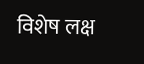विशेष लक्ष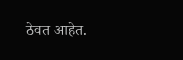ठेवत आहेत.